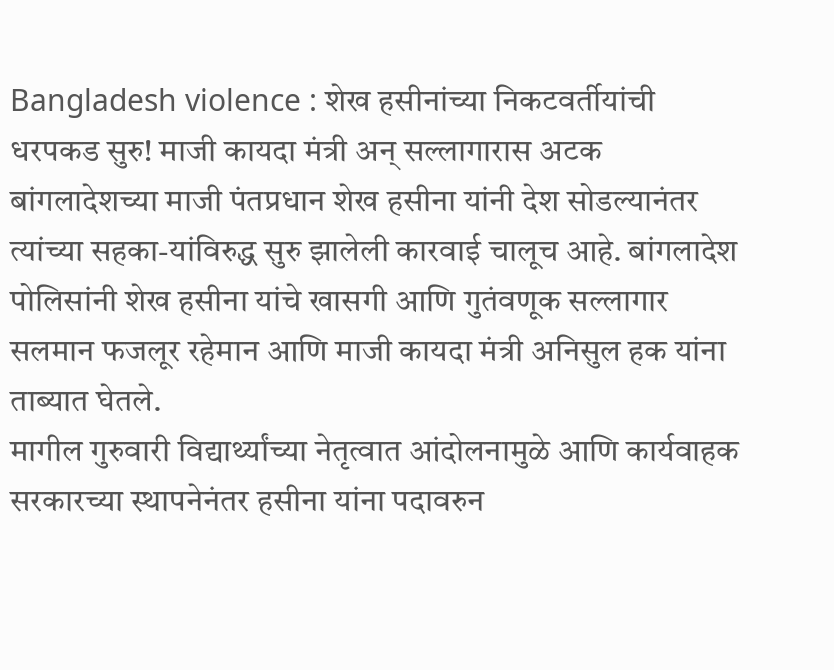Bangladesh violence : शेख हसीनांच्या निकटवर्तीयांची धरपकड सुरु! माजी कायदा मंत्री अन् सल्लागारास अटक
बांगलादेशच्या माजी पंतप्रधान शेख हसीना यांनी देश सोडल्यानंतर त्यांच्या सहका-यांविरुद्ध सुरु झालेली कारवाई चालूच आहे. बांगलादेश पोलिसांनी शेख हसीना यांचे खासगी आणि गुतंवणूक सल्लागार सलमान फजलूर रहेमान आणि माजी कायदा मंत्री अनिसुल हक यांना ताब्यात घेतले.
मागील गुरुवारी विद्यार्थ्यांच्या नेतृत्वात आंदोलनामुळे आणि कार्यवाहक सरकारच्या स्थापनेनंतर हसीना यांना पदावरुन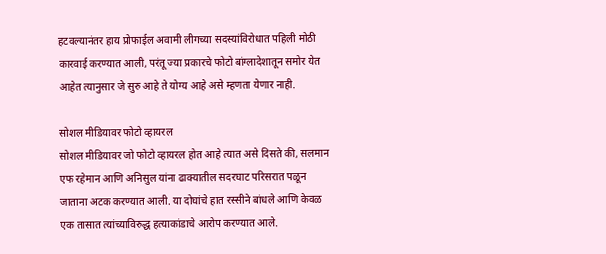हटवल्यानंतर हाय प्रोफाईल अवामी लीगच्या सदस्यांविरोधात पहिली मोठी कारवाई करण्यात आली, परंतू ज्या प्रकारचे फोटो बांग्लादेशातून समोर येत आहेत त्यानुसार जे सुरु आहे ते योग्य आहे असे म्हणता येणार नाही.

सोशल मीडियावर फोटो व्हायरल
सोशल मीडियावर जो फोटो व्हायरल होत आहे त्यात असे दिसते की, सलमान एफ रहेमान आणि अनिसुल यांना ढाक्यातील सदरघाट परिसरात पळून जाताना अटक करण्यात आली. या दोघांचे हात रस्सीने बांधले आणि केवळ एक तासात त्यांच्याविरुद्ध हत्याकांडाचे आरोप करण्यात आले.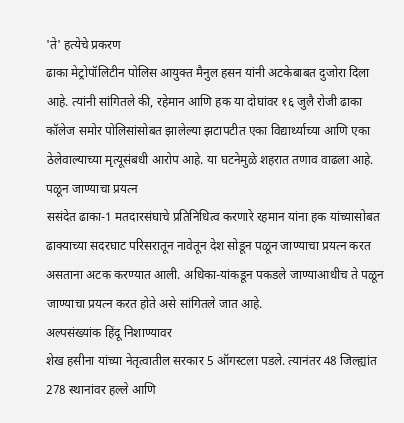'ते' हत्येचे प्रकरण
ढाका मेट्रोपॉलिटीन पोलिस आयुक्त मैनुल हसन यांनी अटकेबाबत दुजोरा दिला आहे. त्यांनी सांगितले की, रहेमान आणि हक या दोघांवर १६ जुलै रोजी ढाका कॉलेज समोर पोलिसांसोबत झालेल्या झटापटीत एका विद्यार्थ्याच्या आणि एका ठेलेवाल्याच्या मृत्यूसंबधी आरोप आहे. या घटनेमुळे शहरात तणाव वाढला आहे.
पळून जाण्याचा प्रयत्न
ससंदेत ढाका-1 मतदारसंघाचे प्रतिनिधित्व करणारे रहमान यांना हक यांच्यासोबत ढाक्याच्या सदरघाट परिसरातून नावेतून देश सोडून पळून जाण्याचा प्रयत्न करत असताना अटक करण्यात आली. अधिका-यांकडून पकडले जाण्याआधीच ते पळून जाण्याचा प्रयत्न करत होते असे सांगितले जात आहे.
अल्पसंख्यांक हिंदू निशाण्यावर
शेख हसीना यांच्या नेतृत्वातील सरकार 5 ऑगस्टला पडले. त्यानंतर 48 जिल्ह्यांत 278 स्थानांवर हल्ले आणि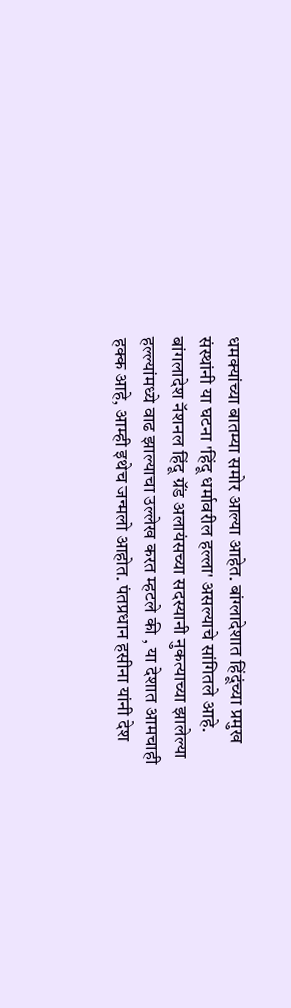धमक्यांच्या बातम्या समोर आल्या आहेत. बांग्लादेशात हिंदूंच्या प्रमुख संस्थांनी या घटना 'हिंदू धर्मावरील हल्ला' असल्याचे सांगितले आहे.
बांगलादेश नॅशनल हिंदू ग्रॅंड अलायंसच्या सदस्यानी नुकत्याच्या झालेल्या हल्ल्यांमध्ये वाढ झाल्याचा उल्लेख करत म्हटले की , या देशात आमचाही हक्क आहे, आम्ही इथेच जन्मलो आहोत. पंतप्रधान हसीना यांनी देश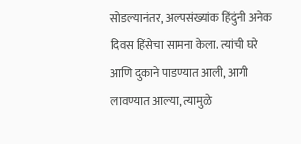सोडल्यानंतर, अल्पसंख्यांक हिंदुंनी अनेक दिवस हिंसेचा सामना केला. त्यांची घरे आणि दुकाने पाडण्यात आली, आगी लावण्यात आल्या, त्यामुळे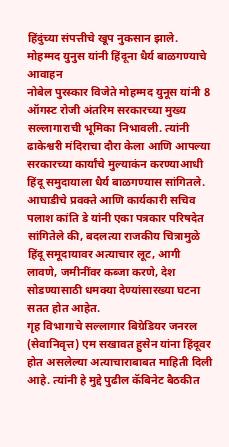हिंदुंच्या संपत्तीचे खूप नुकसान झाले.
मोहम्मद युनुस यांनी हिंदूना धैर्य बाळगण्याचे आवाहन
नोबेल पुरस्कार विजेते मोहम्मद युनूस यांनी 8 ऑगस्ट रोजी अंतरिम सरकारच्या मुख्य सल्लागाराची भूमिका निभावली. त्यांनी ढाकेश्वरी मंदिराचा दौरा केला आणि आपल्या सरकारच्या कार्यांचे मुल्याकंन करण्याआधी हिंदू समुदायाला धैर्य बाळगण्यास सांगितले. आघाडीचे प्रवक्ते आणि कार्यकारी सचिव पलाश कांति डे यांनी एका पत्रकार परिषदेत सांगितेले की, बदलत्या राजकीय चित्रामुळे हिंदू समूदायावर अत्याचार लूट, आगी लावणे, जमीनींवर कब्जा करणे, देश सोडण्यासाठी धमक्या देण्यांसारख्या घटना सतत होत आहेत.
गृह विभागाचे सल्लागार बिग्रेडियर जनरल (सेवानिवृत्त) एम सखावत हुसेन यांना हिंदूवर होत असलेल्या अत्याचाराबाबत माहिती दिली आहे. त्यांनी हे मुद्दे पुढील कॅबिनेट बैठकीत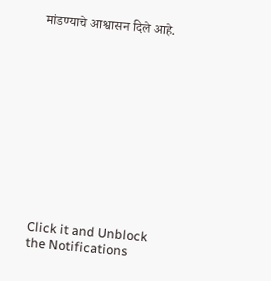मांडण्याचे आश्वासन दिले आहे.












Click it and Unblock the Notifications